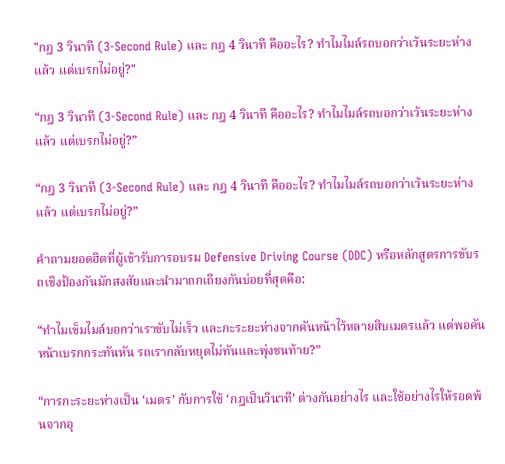"กฎ 3 วินาที (3-Second Rule) และ กฎ 4 วินาที คืออะไร? ทำไมไมล์รถบอกว่าเว้นระยะห่างแล้ว แต่เบรกไม่อยู่?"

“กฎ 3 วินาที (3-Second Rule) และ กฎ 4 วินาที คืออะไร? ทำไมไมล์รถบอกว่าเว้นระยะห่างแล้ว แต่เบรกไม่อยู่?”

“กฎ 3 วินาที (3-Second Rule) และ กฎ 4 วินาที คืออะไร? ทำไมไมล์รถบอกว่าเว้นระยะห่างแล้ว แต่เบรกไม่อยู่?”

คำถามยอดฮิตที่ผู้เข้ารับการอบรม Defensive Driving Course (DDC) หรือหลักสูตรการขับรถเชิงป้องกันมักสงสัยและนำมาถกเถียงกันบ่อยที่สุดคือ:

“ทำไมเข็มไมล์บอกว่าเราขับไม่เร็ว และกะระยะห่างจากคันหน้าไว้หลายสิบเมตรแล้ว แต่พอคันหน้าเบรกกระทันหัน รถเรากลับหยุดไม่ทันและพุ่งชนท้าย?”

“การกะระยะห่างเป็น ‘เมตร’ กับการใช้ ‘กฎเป็นวินาที’ ต่างกันอย่างไร และใช้อย่างไรให้รอดพ้นจากอุ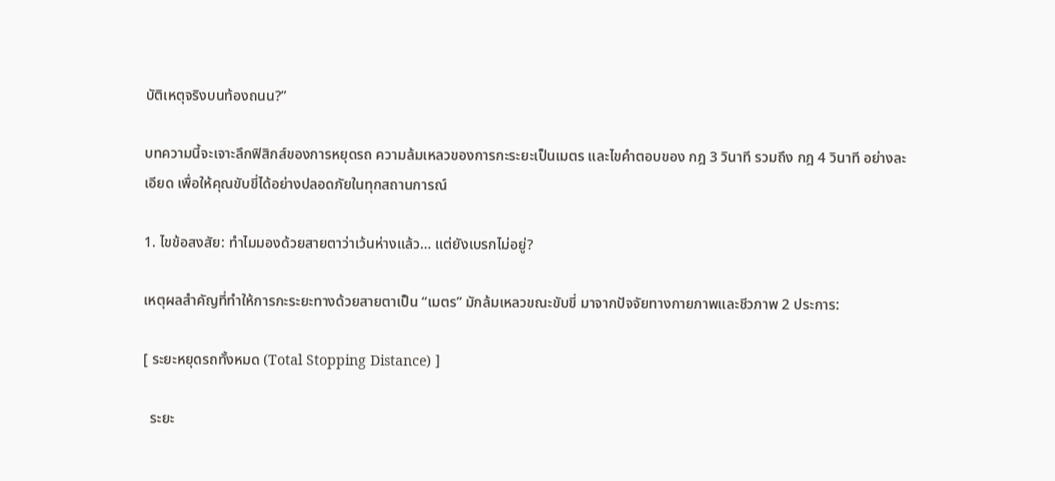บัติเหตุจริงบนท้องถนน?”

บทความนี้จะเจาะลึกฟิสิกส์ของการหยุดรถ ความล้มเหลวของการกะระยะเป็นเมตร และไขคำตอบของ กฎ 3 วินาที รวมถึง กฎ 4 วินาที อย่างละเอียด เพื่อให้คุณขับขี่ได้อย่างปลอดภัยในทุกสถานการณ์

1. ไขข้อสงสัย: ทำไมมองด้วยสายตาว่าเว้นห่างแล้ว… แต่ยังเบรกไม่อยู่?

เหตุผลสำคัญที่ทำให้การกะระยะทางด้วยสายตาเป็น “เมตร” มักล้มเหลวขณะขับขี่ มาจากปัจจัยทางกายภาพและชีวภาพ 2 ประการ:

[ ระยะหยุดรถทั้งหมด (Total Stopping Distance) ]

  ระยะ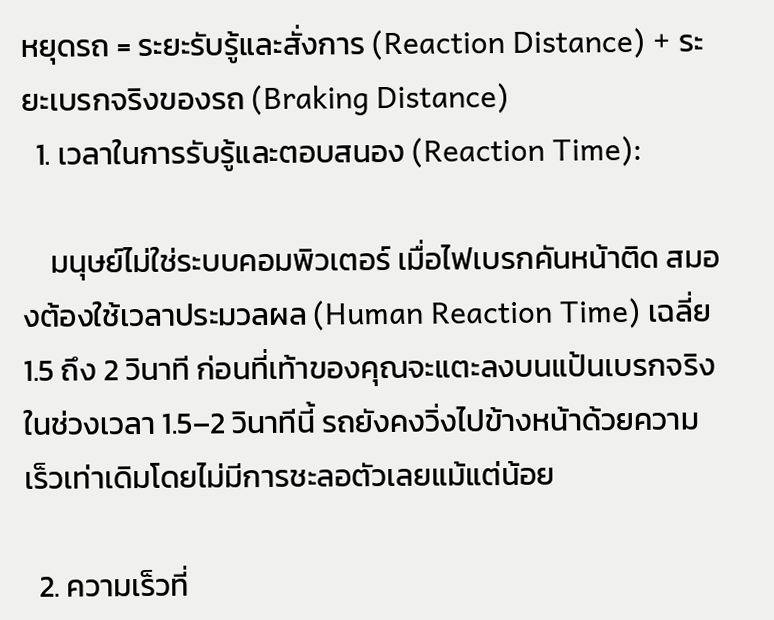หยุดรถ = ระยะรับรู้และสั่งการ (Reaction Distance) + ระยะเบรกจริงของรถ (Braking Distance)
  1. เวลาในการรับรู้และตอบสนอง (Reaction Time):

    มนุษย์ไม่ใช่ระบบคอมพิวเตอร์ เมื่อไฟเบรกคันหน้าติด สมองต้องใช้เวลาประมวลผล (Human Reaction Time) เฉลี่ย 1.5 ถึง 2 วินาที ก่อนที่เท้าของคุณจะแตะลงบนแป้นเบรกจริง ในช่วงเวลา 1.5–2 วินาทีนี้ รถยังคงวิ่งไปข้างหน้าด้วยความเร็วเท่าเดิมโดยไม่มีการชะลอตัวเลยแม้แต่น้อย

  2. ความเร็วที่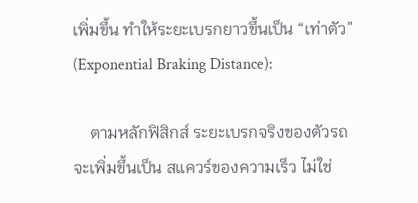เพิ่มขึ้น ทำให้ระยะเบรกยาวขึ้นเป็น “เท่าตัว” (Exponential Braking Distance):

    ตามหลักฟิสิกส์ ระยะเบรกจริงของตัวรถจะเพิ่มขึ้นเป็น สแควร์ของความเร็ว ไม่ใช่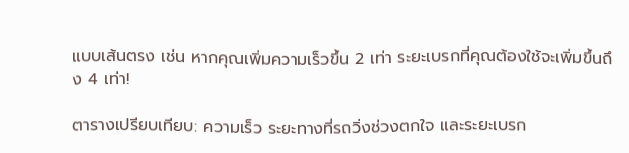แบบเส้นตรง เช่น หากคุณเพิ่มความเร็วขึ้น 2 เท่า ระยะเบรกที่คุณต้องใช้จะเพิ่มขึ้นถึง 4 เท่า!

ตารางเปรียบเทียบ: ความเร็ว ระยะทางที่รถวิ่งช่วงตกใจ และระยะเบรก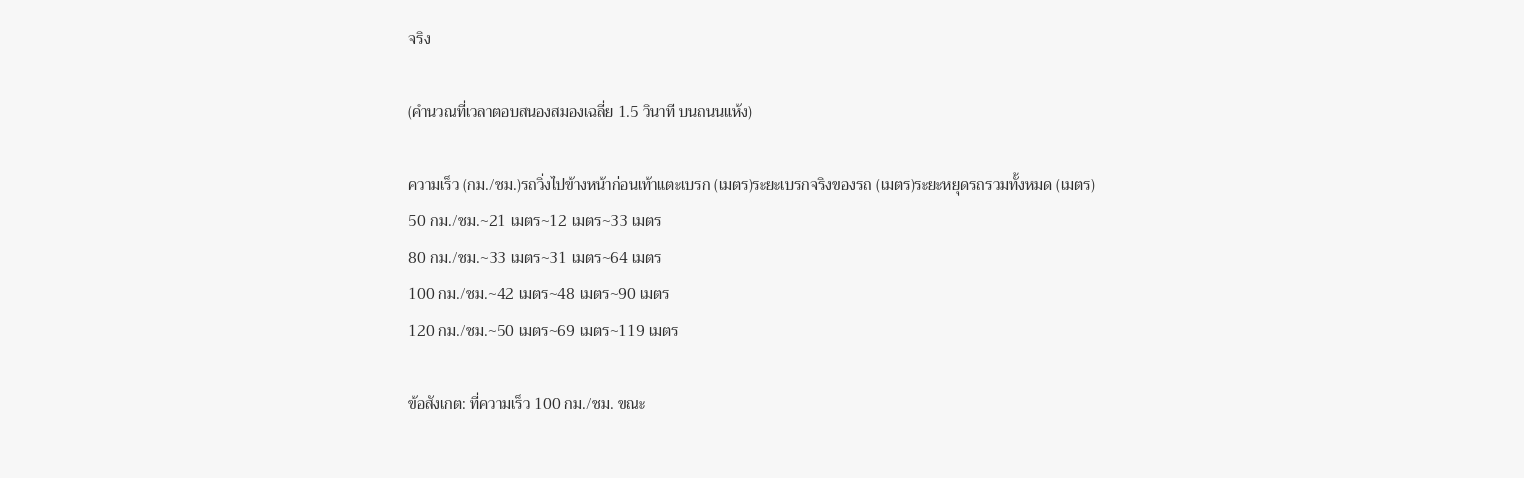จริง

(คำนวณที่เวลาตอบสนองสมองเฉลี่ย 1.5 วินาที บนถนนแห้ง)

ความเร็ว (กม./ชม.)รถวิ่งไปข้างหน้าก่อนเท้าแตะเบรก (เมตร)ระยะเบรกจริงของรถ (เมตร)ระยะหยุดรถรวมทั้งหมด (เมตร)
50 กม./ชม.~21 เมตร~12 เมตร~33 เมตร
80 กม./ชม.~33 เมตร~31 เมตร~64 เมตร
100 กม./ชม.~42 เมตร~48 เมตร~90 เมตร
120 กม./ชม.~50 เมตร~69 เมตร~119 เมตร

ข้อสังเกต: ที่ความเร็ว 100 กม./ชม. ขณะ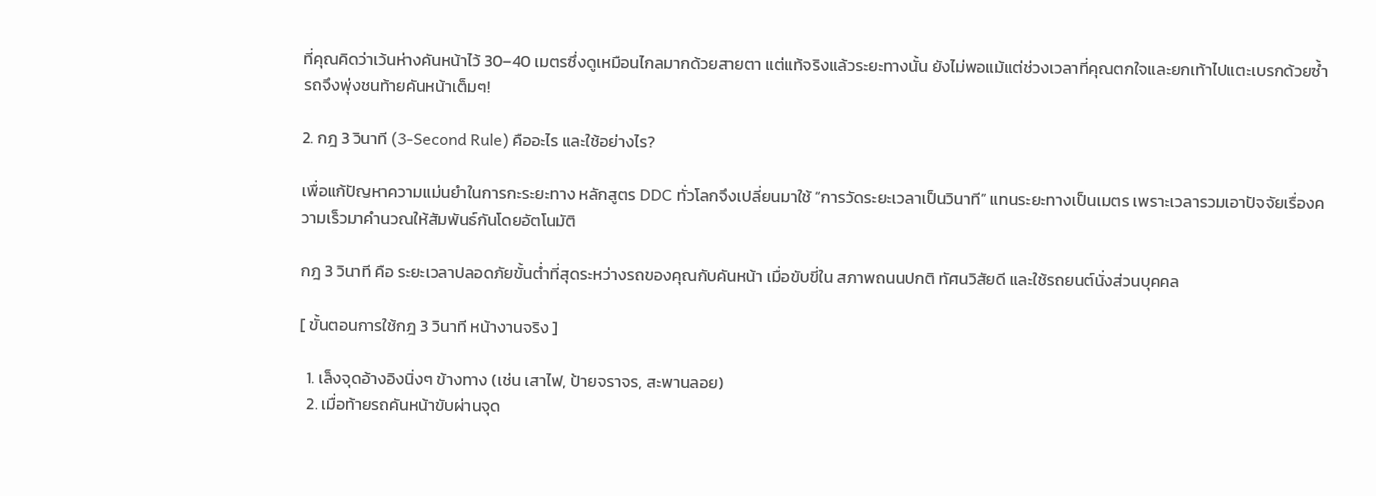ที่คุณคิดว่าเว้นห่างคันหน้าไว้ 30–40 เมตรซึ่งดูเหมือนไกลมากด้วยสายตา แต่แท้จริงแล้วระยะทางนั้น ยังไม่พอแม้แต่ช่วงเวลาที่คุณตกใจและยกเท้าไปแตะเบรกด้วยซ้ำ รถจึงพุ่งชนท้ายคันหน้าเต็มๆ!

2. กฎ 3 วินาที (3-Second Rule) คืออะไร และใช้อย่างไร?

เพื่อแก้ปัญหาความแม่นยำในการกะระยะทาง หลักสูตร DDC ทั่วโลกจึงเปลี่ยนมาใช้ “การวัดระยะเวลาเป็นวินาที” แทนระยะทางเป็นเมตร เพราะเวลารวมเอาปัจจัยเรื่องความเร็วมาคำนวณให้สัมพันธ์กันโดยอัตโนมัติ

กฎ 3 วินาที คือ ระยะเวลาปลอดภัยขั้นต่ำที่สุดระหว่างรถของคุณกับคันหน้า เมื่อขับขี่ใน สภาพถนนปกติ ทัศนวิสัยดี และใช้รถยนต์นั่งส่วนบุคคล

[ ขั้นตอนการใช้กฎ 3 วินาที หน้างานจริง ]

  1. เล็งจุดอ้างอิงนิ่งๆ ข้างทาง (เช่น เสาไฟ, ป้ายจราจร, สะพานลอย)
  2. เมื่อท้ายรถคันหน้าขับผ่านจุด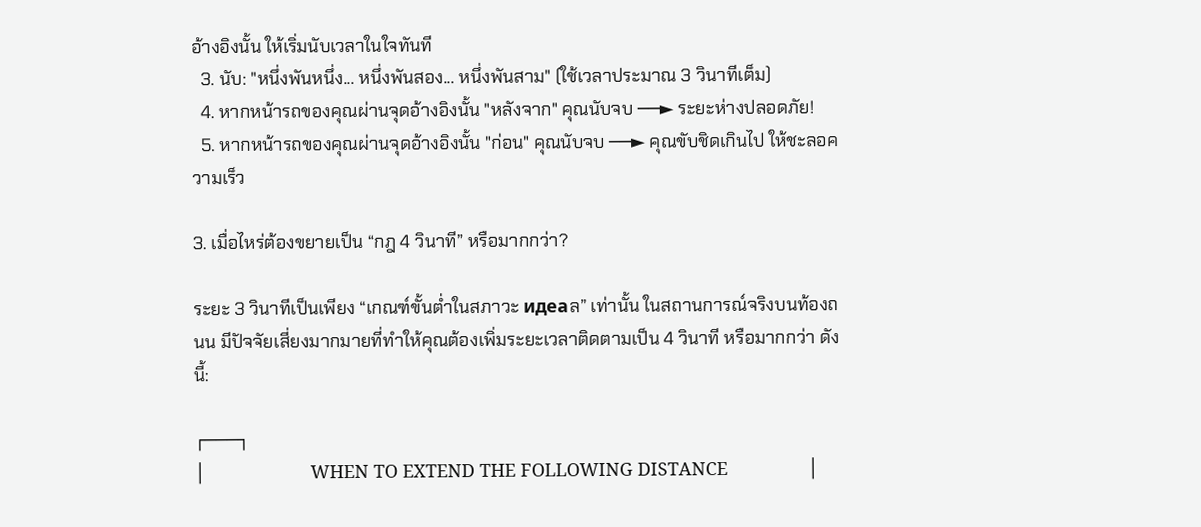อ้างอิงนั้น ให้เริ่มนับเวลาในใจทันที
  3. นับ: "หนึ่งพันหนึ่ง... หนึ่งพันสอง... หนึ่งพันสาม" (ใช้เวลาประมาณ 3 วินาทีเต็ม)
  4. หากหน้ารถของคุณผ่านจุดอ้างอิงนั้น "หลังจาก" คุณนับจบ ──► ระยะห่างปลอดภัย!
  5. หากหน้ารถของคุณผ่านจุดอ้างอิงนั้น "ก่อน" คุณนับจบ ──► คุณขับชิดเกินไป ให้ชะลอความเร็ว

3. เมื่อไหร่ต้องขยายเป็น “กฎ 4 วินาที” หรือมากกว่า?

ระยะ 3 วินาทีเป็นเพียง “เกณฑ์ขั้นต่ำในสภาวะ идеаล” เท่านั้น ในสถานการณ์จริงบนท้องถนน มีปัจจัยเสี่ยงมากมายที่ทำให้คุณต้องเพิ่มระยะเวลาติดตามเป็น 4 วินาที หรือมากกว่า ดังนี้:

┌───┐
│                     WHEN TO EXTEND THE FOLLOWING DISTANCE                │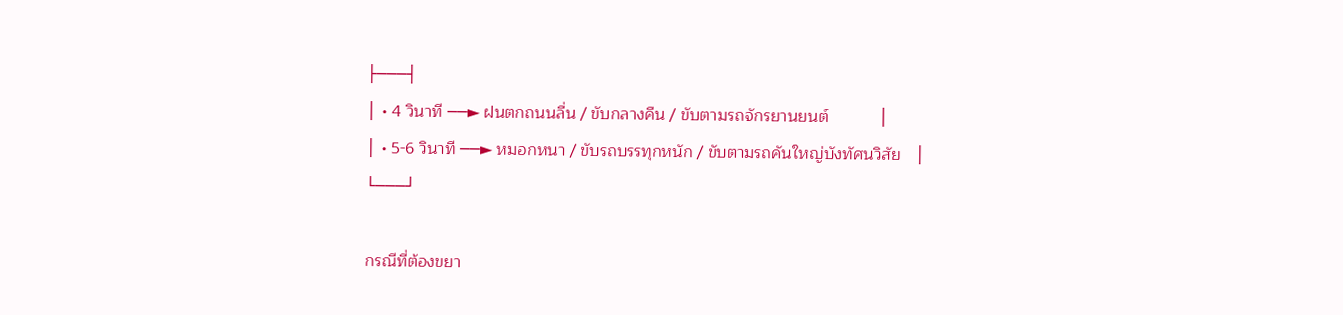├───┤
│ • 4 วินาที ──► ฝนตกถนนลื่น / ขับกลางคืน / ขับตามรถจักรยานยนต์           │
│ • 5-6 วินาที ──► หมอกหนา / ขับรถบรรทุกหนัก / ขับตามรถคันใหญ่บังทัศนวิสัย   │
└───┘

กรณีที่ต้องขยา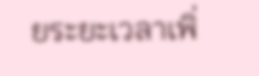ยระยะเวลาเพิ่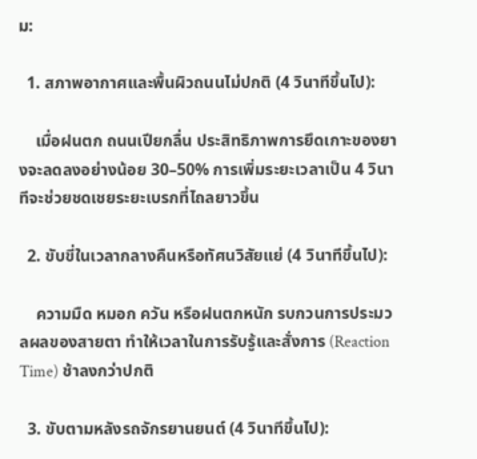ม:

  1. สภาพอากาศและพื้นผิวถนนไม่ปกติ (4 วินาทีขึ้นไป):

    เมื่อฝนตก ถนนเปียกลื่น ประสิทธิภาพการยึดเกาะของยางจะลดลงอย่างน้อย 30–50% การเพิ่มระยะเวลาเป็น 4 วินาทีจะช่วยชดเชยระยะเบรกที่ไถลยาวขึ้น

  2. ขับขี่ในเวลากลางคืนหรือทัศนวิสัยแย่ (4 วินาทีขึ้นไป):

    ความมืด หมอก ควัน หรือฝนตกหนัก รบกวนการประมวลผลของสายตา ทำให้เวลาในการรับรู้และสั่งการ (Reaction Time) ช้าลงกว่าปกติ

  3. ขับตามหลังรถจักรยานยนต์ (4 วินาทีขึ้นไป):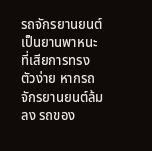รถจักรยานยนต์เป็นยานพาหนะที่เสียการทรงตัวง่าย หากรถจักรยานยนต์ล้มลง รถของ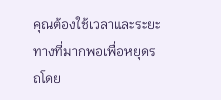คุณต้องใช้เวลาและระยะทางที่มากพอเพื่อหยุดรถโดย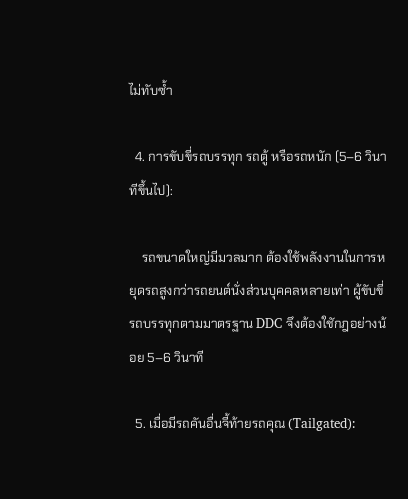ไม่ทับซ้ำ

  4. การขับขี่รถบรรทุก รถตู้ หรือรถหนัก (5–6 วินาทีขึ้นไป):

    รถขนาดใหญ่มีมวลมาก ต้องใช้พลังงานในการหยุดรถสูงกว่ารถยนต์นั่งส่วนบุคคลหลายเท่า ผู้ขับขี่รถบรรทุกตามมาตรฐาน DDC จึงต้องใชักฎอย่างน้อย 5–6 วินาที

  5. เมื่อมีรถคันอื่นจี้ท้ายรถคุณ (Tailgated):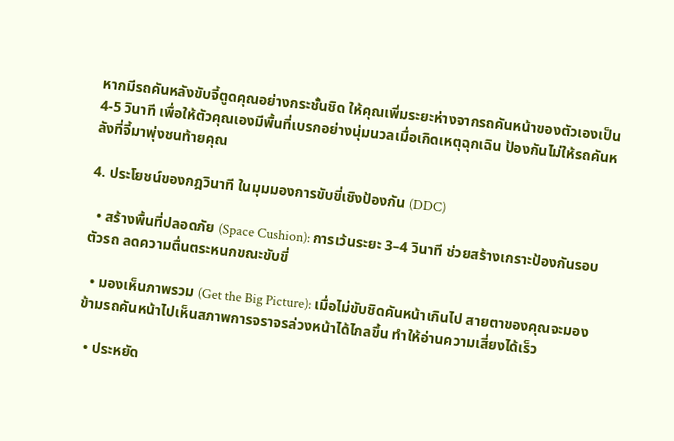หากมีรถคันหลังขับจี้ตูดคุณอย่างกระชั้นชิด ให้คุณเพิ่มระยะห่างจากรถคันหน้าของตัวเองเป็น 4-5 วินาที เพื่อให้ตัวคุณเองมีพื้นที่เบรกอย่างนุ่มนวลเมื่อเกิดเหตุฉุกเฉิน ป้องกันไม่ให้รถคันหลังที่จี้มาพุ่งชนท้ายคุณ

4. ประโยชน์ของกฎวินาที ในมุมมองการขับขี่เชิงป้องกัน (DDC)

  • สร้างพื้นที่ปลอดภัย (Space Cushion): การเว้นระยะ 3–4 วินาที ช่วยสร้างเกราะป้องกันรอบตัวรถ ลดความตื่นตระหนกขณะขับขี่

  • มองเห็นภาพรวม (Get the Big Picture): เมื่อไม่ขับชิดคันหน้าเกินไป สายตาของคุณจะมองข้ามรถคันหน้าไปเห็นสภาพการจราจรล่วงหน้าได้ไกลขึ้น ทำให้อ่านความเสี่ยงได้เร็ว

  • ประหยัด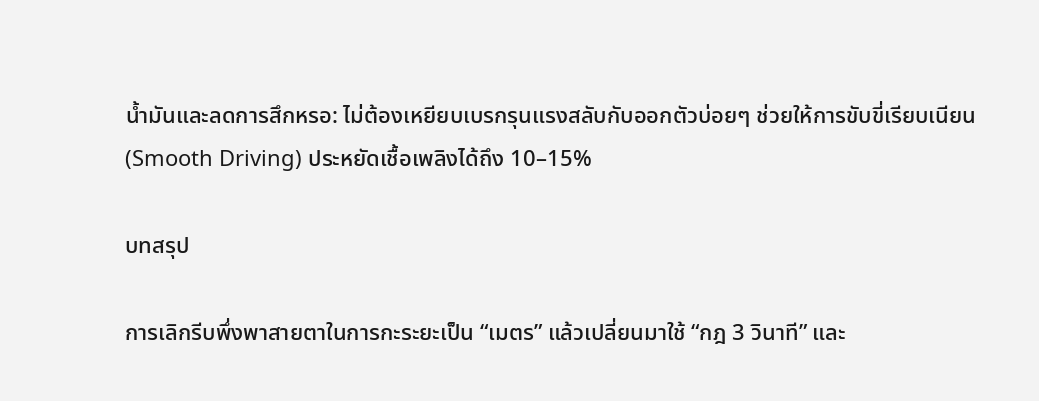น้ำมันและลดการสึกหรอ: ไม่ต้องเหยียบเบรกรุนแรงสลับกับออกตัวบ่อยๆ ช่วยให้การขับขี่เรียบเนียน (Smooth Driving) ประหยัดเชื้อเพลิงได้ถึง 10–15%

บทสรุป

การเลิกรีบพึ่งพาสายตาในการกะระยะเป็น “เมตร” แล้วเปลี่ยนมาใช้ “กฎ 3 วินาที” และ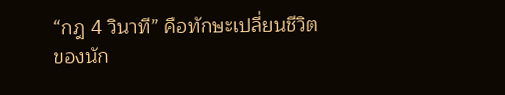“กฎ 4 วินาที” คือทักษะเปลี่ยนชีวิตของนัก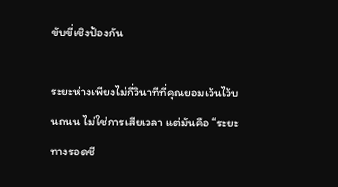ขับขี่เชิงป้องกัน

ระยะห่างเพียงไม่กี่วินาทีที่คุณยอมเว้นไว้บนถนน ไม่ใช่การเสียเวลา แต่มันคือ “ระยะทางรอดชี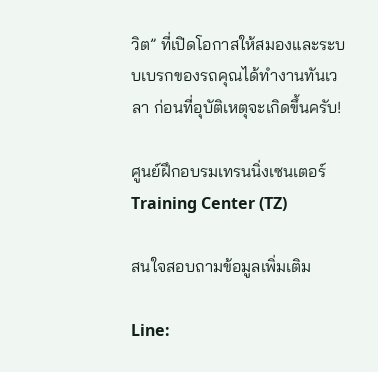วิต” ที่เปิดโอกาสให้สมองและระบบเบรกของรถคุณได้ทำงานทันเวลา ก่อนที่อุบัติเหตุจะเกิดขึ้นครับ!

ศูนย์ฝึกอบรมเทรนนิ่งเซนเตอร์ Training Center (TZ)

สนใจสอบถามข้อมูลเพิ่มเติม

Line: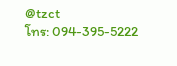@tzct
โทร: 094-395-5222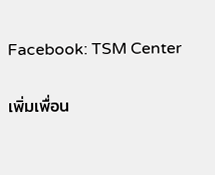Facebook: TSM Center

เพิ่มเพื่อน